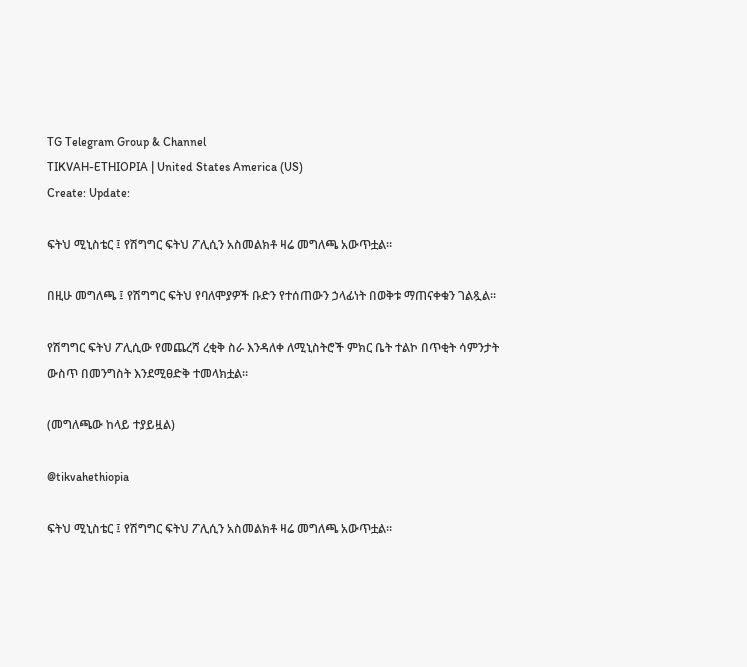TG Telegram Group & Channel
TIKVAH-ETHIOPIA | United States America (US)
Create: Update:

ፍትህ ሚኒስቴር ፤ የሽግግር ፍትህ ፖሊሲን አስመልክቶ ዛሬ መግለጫ አውጥቷል።

በዚሁ መግለጫ ፤ የሽግግር ፍትህ የባለሞያዎች ቡድን የተሰጠውን ኃላፊነት በወቅቱ ማጠናቀቁን ገልጿል።

የሽግግር ፍትህ ፖሊሲው የመጨረሻ ረቂቅ ስራ እንዳለቀ ለሚኒስትሮች ምክር ቤት ተልኮ በጥቂት ሳምንታት ውስጥ በመንግስት እንደሚፀድቅ ተመላክቷል።

(መግለጫው ከላይ ተያይዟል)

@tikvahethiopia

ፍትህ ሚኒስቴር ፤ የሽግግር ፍትህ ፖሊሲን አስመልክቶ ዛሬ መግለጫ አውጥቷል።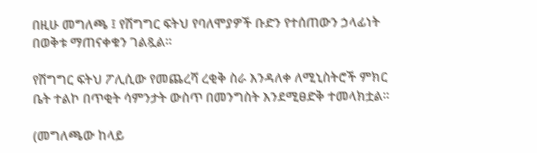በዚሁ መግለጫ ፤ የሽግግር ፍትህ የባለሞያዎች ቡድን የተሰጠውን ኃላፊነት በወቅቱ ማጠናቀቁን ገልጿል።

የሽግግር ፍትህ ፖሊሲው የመጨረሻ ረቂቅ ስራ እንዳለቀ ለሚኒስትሮች ምክር ቤት ተልኮ በጥቂት ሳምንታት ውስጥ በመንግስት እንደሚፀድቅ ተመላክቷል።

(መግለጫው ከላይ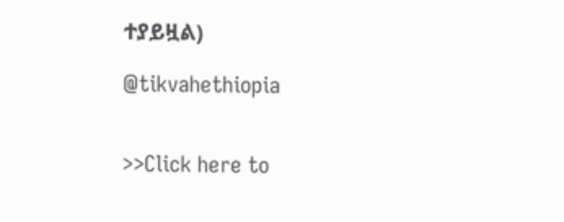ተያይዟል)

@tikvahethiopia


>>Click here to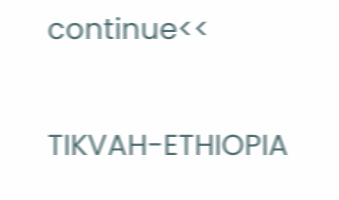continue<<

TIKVAH-ETHIOPIA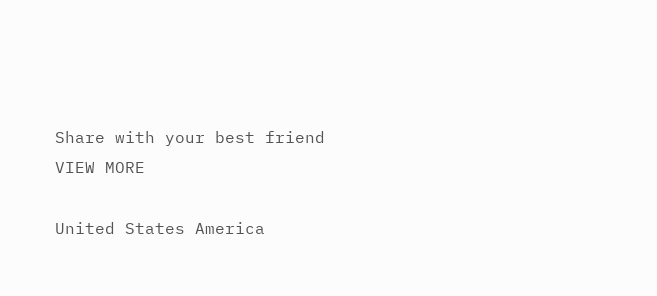Share with your best friend
VIEW MORE

United States America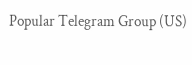Popular Telegram Group (US)